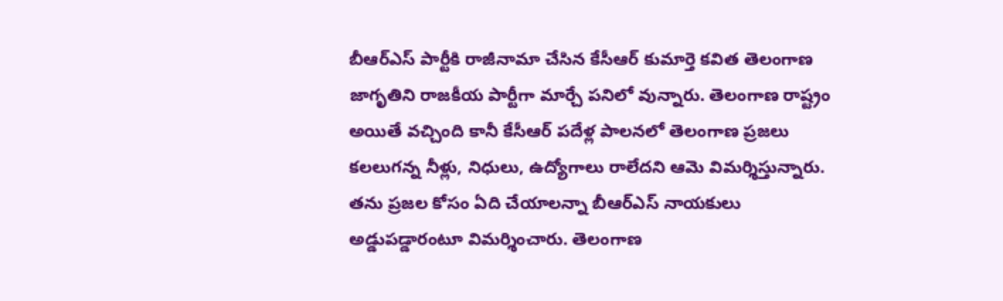బీఆర్ఎస్ పార్టీకి రాజీనామా చేసిన కేసీఆర్ కుమార్తె కవిత తెలంగాణ జాగృతిని రాజకీయ పార్టీగా మార్చే పనిలో వున్నారు. తెలంగాణ రాష్ట్రం అయితే వచ్చింది కానీ కేసీఆర్ పదేళ్ల పాలనలో తెలంగాణ ప్రజలు కలలుగన్న నీళ్లు, నిధులు, ఉద్యోగాలు రాలేదని ఆమె విమర్శిస్తున్నారు. తను ప్రజల కోసం ఏది చేయాలన్నా బీఆర్ఎస్ నాయకులు అడ్డుపడ్డారంటూ విమర్శించారు. తెలంగాణ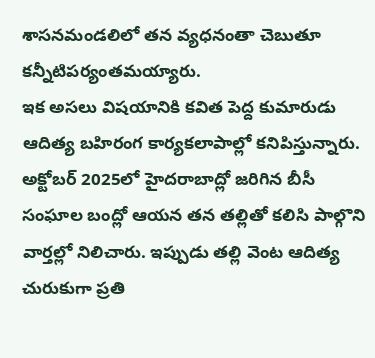శాసనమండలిలో తన వ్యధనంతా చెబుతూ కన్నీటిపర్యంతమయ్యారు.
ఇక అసలు విషయానికి కవిత పెద్ద కుమారుడు ఆదిత్య బహిరంగ కార్యకలాపాల్లో కనిపిస్తున్నారు. అక్టోబర్ 2025లో హైదరాబాద్లో జరిగిన బీసీ సంఘాల బంద్లో ఆయన తన తల్లితో కలిసి పాల్గొని వార్తల్లో నిలిచారు. ఇప్పుడు తల్లి వెంట ఆదిత్య చురుకుగా ప్రతి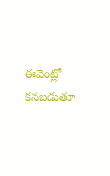ఈవెంట్లో కనబడుతూ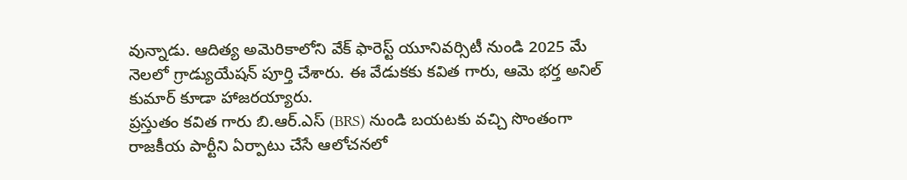వున్నాడు. ఆదిత్య అమెరికాలోని వేక్ ఫారెస్ట్ యూనివర్సిటీ నుండి 2025 మే నెలలో గ్రాడ్యుయేషన్ పూర్తి చేశారు. ఈ వేడుకకు కవిత గారు, ఆమె భర్త అనిల్ కుమార్ కూడా హాజరయ్యారు.
ప్రస్తుతం కవిత గారు బి.ఆర్.ఎస్ (BRS) నుండి బయటకు వచ్చి సొంతంగా రాజకీయ పార్టీని ఏర్పాటు చేసే ఆలోచనలో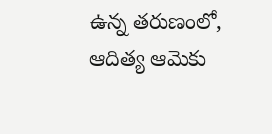ఉన్న తరుణంలో, ఆదిత్య ఆమెకు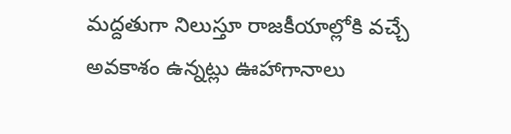మద్దతుగా నిలుస్తూ రాజకీయాల్లోకి వచ్చే అవకాశం ఉన్నట్లు ఊహాగానాలు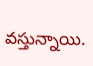వస్తున్నాయి.